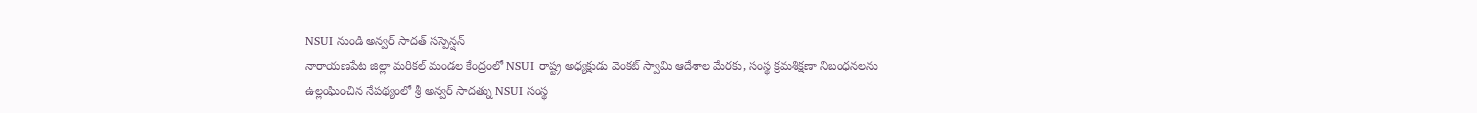NSUI నుండి అన్వర్ సాదత్ సస్పెన్షన్
నారాయణపేట జిల్లా మరికల్ మండల కేంద్రంలో NSUI రాష్ట్ర అధ్యక్షుడు వెంకట్ స్వామి ఆదేశాల మేరకు, సంస్థ క్రమశిక్షణా నిబంధనలను ఉల్లంఘించిన నేపథ్యంలో శ్రీ అన్వర్ సాదత్ను NSUI సంస్థ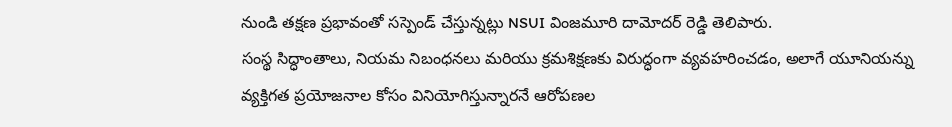నుండి తక్షణ ప్రభావంతో సస్పెండ్ చేస్తున్నట్లు NSUI వింజమూరి దామోదర్ రెడ్డి తెలిపారు.
సంస్థ సిద్ధాంతాలు, నియమ నిబంధనలు మరియు క్రమశిక్షణకు విరుద్ధంగా వ్యవహరించడం, అలాగే యూనియన్ను వ్యక్తిగత ప్రయోజనాల కోసం వినియోగిస్తున్నారనే ఆరోపణల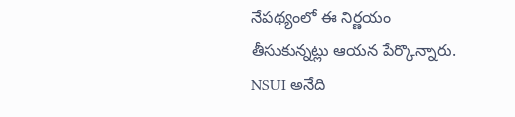నేపథ్యంలో ఈ నిర్ణయం తీసుకున్నట్లు ఆయన పేర్కొన్నారు.
NSUI అనేది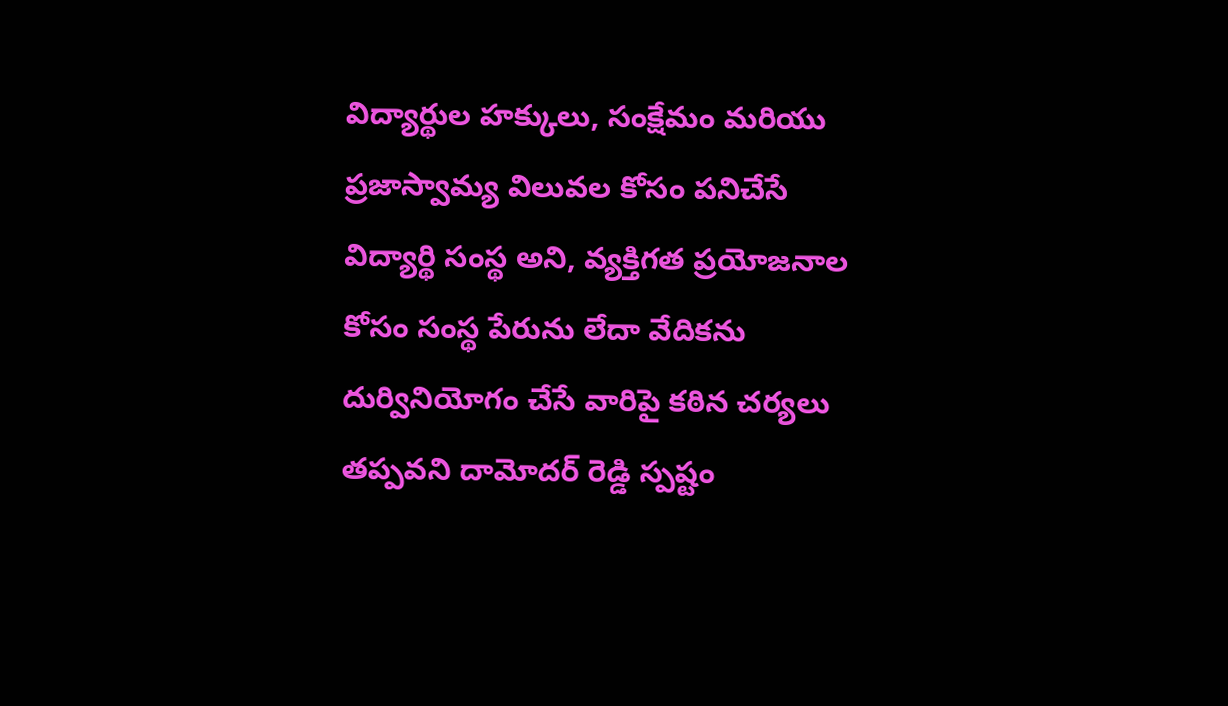విద్యార్థుల హక్కులు, సంక్షేమం మరియు ప్రజాస్వామ్య విలువల కోసం పనిచేసే విద్యార్థి సంస్థ అని, వ్యక్తిగత ప్రయోజనాల కోసం సంస్థ పేరును లేదా వేదికను దుర్వినియోగం చేసే వారిపై కఠిన చర్యలు తప్పవని దామోదర్ రెడ్డి స్పష్టం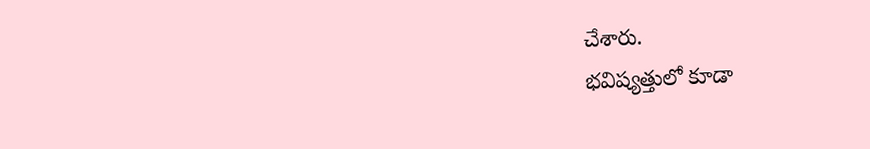చేశారు.
భవిష్యత్తులో కూడా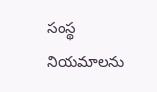సంస్థ నియమాలను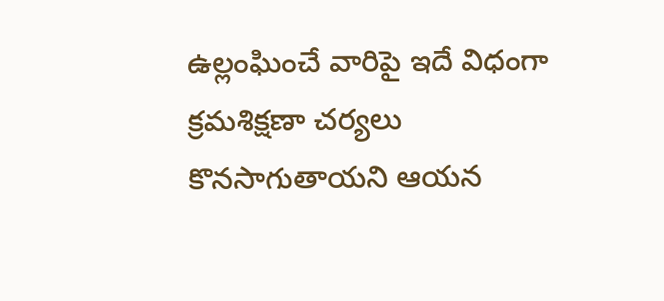ఉల్లంఘించే వారిపై ఇదే విధంగా క్రమశిక్షణా చర్యలు కొనసాగుతాయని ఆయన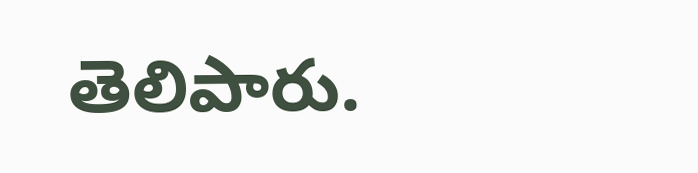తెలిపారు.